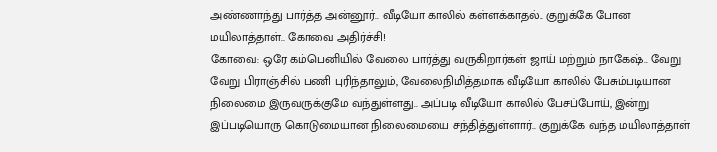அண்ணாந்து பார்த்த அன்னூர்.. வீடியோ காலில் கள்ளக்காதல்.. குறுக்கே போன மயிலாத்தாள்.. கோவை அதிர்ச்சி!
கோவை: ஒரே கம்பெனியில் வேலை பார்த்து வருகிறார்கள் ஜாய் மற்றும் நாகேஷ்.. வேறு வேறு பிராஞ்சில் பணி புரிந்தாலும், வேலைநிமித்தமாக வீடியோ காலில் பேசும்படியான நிலைமை இருவருக்குமே வந்துள்ளது.. அப்படி வீடியோ காலில் பேசப்போய், இன்று இப்படியொரு கொடுமையான நிலைமையை சந்தித்துள்ளார்.. குறுக்கே வந்த மயிலாத்தாள்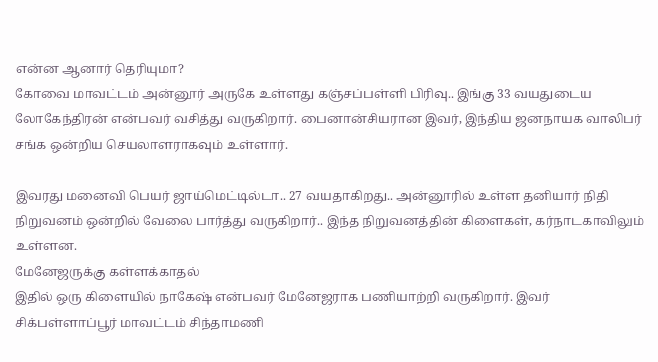என்ன ஆனார் தெரியுமா?
கோவை மாவட்டம் அன்னூர் அருகே உள்ளது கஞ்சப்பள்ளி பிரிவு.. இங்கு 33 வயதுடைய லோகேந்திரன் என்பவர் வசித்து வருகிறார். பைனான்சியரான இவர், இந்திய ஜனநாயக வாலிபர் சங்க ஒன்றிய செயலாளராகவும் உள்ளார்.

இவரது மனைவி பெயர் ஜாய்மெட்டில்டா.. 27 வயதாகிறது.. அன்னூரில் உள்ள தனியார் நிதி நிறுவனம் ஒன்றில் வேலை பார்த்து வருகிறார்.. இந்த நிறுவனத்தின் கிளைகள், கர்நாடகாவிலும் உள்ளன.
மேனேஜருக்கு கள்ளக்காதல்
இதில் ஒரு கிளையில் நாகேஷ் என்பவர் மேனேஜராக பணியாற்றி வருகிறார். இவர் சிக்பள்ளாப்பூர் மாவட்டம் சிந்தாமணி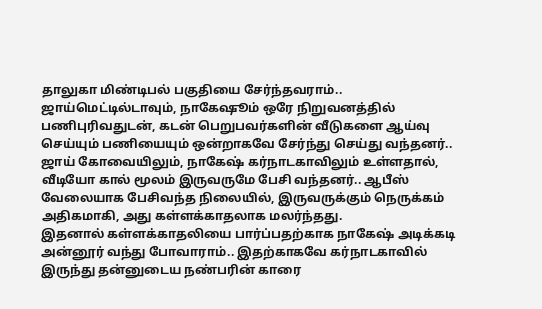தாலுகா மிண்டிபல் பகுதியை சேர்ந்தவராம்.. ஜாய்மெட்டில்டாவும், நாகேஷூம் ஒரே நிறுவனத்தில் பணிபுரிவதுடன், கடன் பெறுபவர்களின் வீடுகளை ஆய்வு செய்யும் பணியையும் ஒன்றாகவே சேர்ந்து செய்து வந்தனர்..
ஜாய் கோவையிலும், நாகேஷ் கர்நாடகாவிலும் உள்ளதால், வீடியோ கால் மூலம் இருவருமே பேசி வந்தனர்.. ஆபீஸ் வேலையாக பேசிவந்த நிலையில், இருவருக்கும் நெருக்கம் அதிகமாகி, அது கள்ளக்காதலாக மலர்ந்தது.
இதனால் கள்ளக்காதலியை பார்ப்பதற்காக நாகேஷ் அடிக்கடி அன்னூர் வந்து போவாராம்.. இதற்காகவே கர்நாடகாவில் இருந்து தன்னுடைய நண்பரின் காரை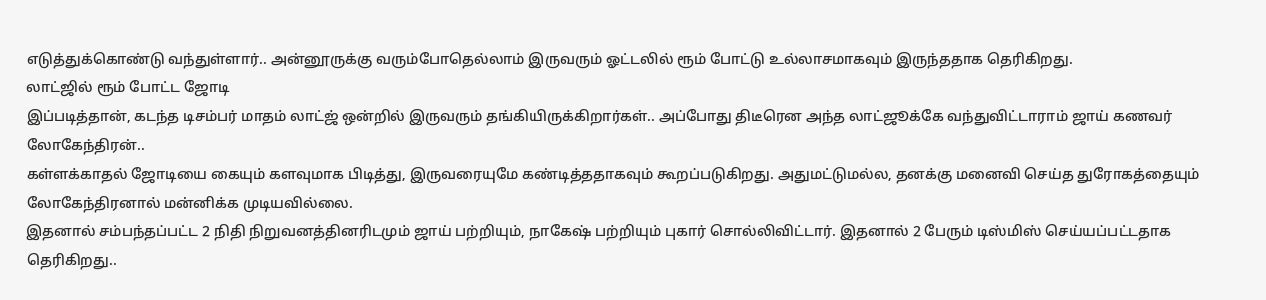எடுத்துக்கொண்டு வந்துள்ளார்.. அன்னூருக்கு வரும்போதெல்லாம் இருவரும் ஓட்டலில் ரூம் போட்டு உல்லாசமாகவும் இருந்ததாக தெரிகிறது.
லாட்ஜில் ரூம் போட்ட ஜோடி
இப்படித்தான், கடந்த டிசம்பர் மாதம் லாட்ஜ் ஒன்றில் இருவரும் தங்கியிருக்கிறார்கள்.. அப்போது திடீரென அந்த லாட்ஜூக்கே வந்துவிட்டாராம் ஜாய் கணவர் லோகேந்திரன்..
கள்ளக்காதல் ஜோடியை கையும் களவுமாக பிடித்து, இருவரையுமே கண்டித்ததாகவும் கூறப்படுகிறது. அதுமட்டுமல்ல, தனக்கு மனைவி செய்த துரோகத்தையும் லோகேந்திரனால் மன்னிக்க முடியவில்லை.
இதனால் சம்பந்தப்பட்ட 2 நிதி நிறுவனத்தினரிடமும் ஜாய் பற்றியும், நாகேஷ் பற்றியும் புகார் சொல்லிவிட்டார். இதனால் 2 பேரும் டிஸ்மிஸ் செய்யப்பட்டதாக தெரிகிறது..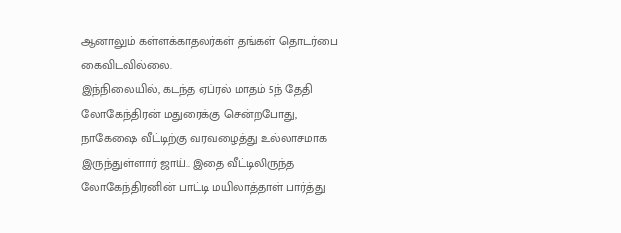ஆனாலும் கள்ளக்காதலர்கள் தங்கள் தொடர்பை கைவிடவில்லை.
இந்நிலையில், கடந்த ஏப்ரல் மாதம் 5ந் தேதி லோகேந்திரன் மதுரைக்கு சென்றபோது, நாகேஷை வீட்டிற்கு வரவழைத்து உல்லாசமாக இருந்துள்ளார் ஜாய்.. இதை வீட்டிலிருந்த லோகேந்திரனின் பாட்டி மயிலாத்தாள் பார்த்து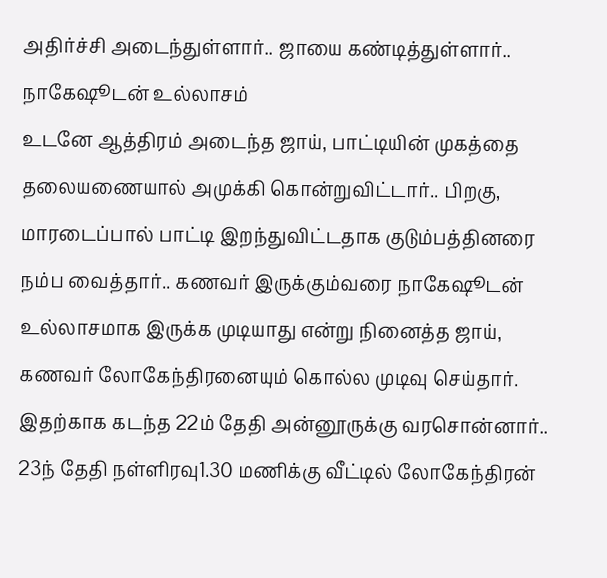அதிர்ச்சி அடைந்துள்ளார்.. ஜாயை கண்டித்துள்ளார்..
நாகேஷூடன் உல்லாசம்
உடனே ஆத்திரம் அடைந்த ஜாய், பாட்டியின் முகத்தை தலையணையால் அமுக்கி கொன்றுவிட்டார்.. பிறகு, மாரடைப்பால் பாட்டி இறந்துவிட்டதாக குடும்பத்தினரை நம்ப வைத்தார்.. கணவர் இருக்கும்வரை நாகேஷூடன் உல்லாசமாக இருக்க முடியாது என்று நினைத்த ஜாய், கணவர் லோகேந்திரனையும் கொல்ல முடிவு செய்தார்.
இதற்காக கடந்த 22ம் தேதி அன்னூருக்கு வரசொன்னார்.. 23ந் தேதி நள்ளிரவு1.30 மணிக்கு வீட்டில் லோகேந்திரன்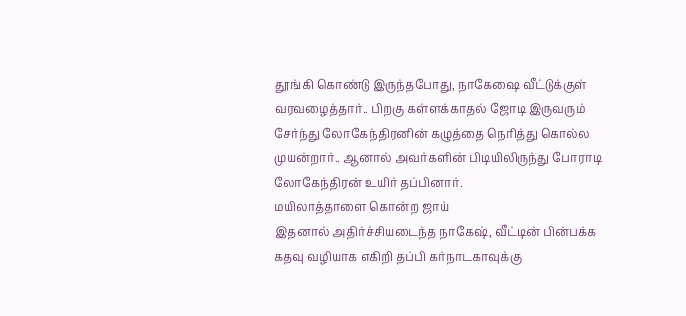தூங்கி கொண்டு இருந்தபோது, நாகேஷை வீட்டுக்குள் வரவழைத்தார்.. பிறகு கள்ளக்காதல் ஜோடி இருவரும் சேர்ந்து லோகேந்திரனின் கழுத்தை நெரித்து கொல்ல முயன்றார்.. ஆனால் அவர்களின் பிடியிலிருந்து போராடி லோகேந்திரன் உயிர் தப்பினார்.
மயிலாத்தாளை கொன்ற ஜாய்
இதனால் அதிர்ச்சியடைந்த நாகேஷ், வீட்டின் பின்பக்க கதவு வழியாக எகிறி தப்பி கர்நாடகாவுக்கு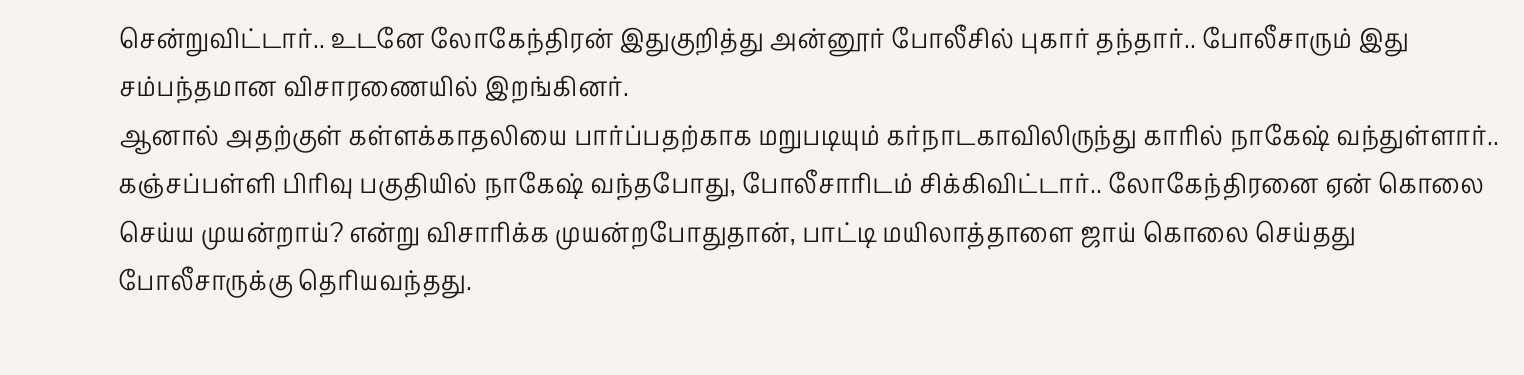சென்றுவிட்டார்.. உடனே லோகேந்திரன் இதுகுறித்து அன்னூர் போலீசில் புகார் தந்தார்.. போலீசாரும் இது சம்பந்தமான விசாரணையில் இறங்கினர்.
ஆனால் அதற்குள் கள்ளக்காதலியை பார்ப்பதற்காக மறுபடியும் கர்நாடகாவிலிருந்து காரில் நாகேஷ் வந்துள்ளார்.. கஞ்சப்பள்ளி பிரிவு பகுதியில் நாகேஷ் வந்தபோது, போலீசாரிடம் சிக்கிவிட்டார்.. லோகேந்திரனை ஏன் கொலை செய்ய முயன்றாய்? என்று விசாரிக்க முயன்றபோதுதான், பாட்டி மயிலாத்தாளை ஜாய் கொலை செய்தது போலீசாருக்கு தெரியவந்தது.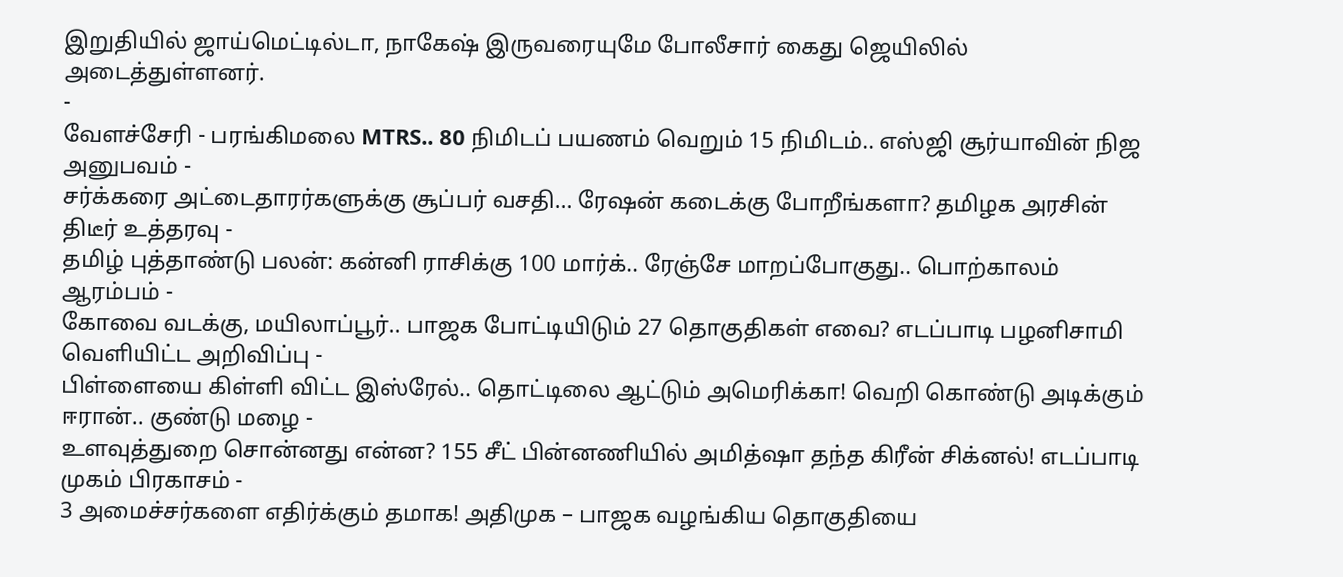இறுதியில் ஜாய்மெட்டில்டா, நாகேஷ் இருவரையுமே போலீசார் கைது ஜெயிலில் அடைத்துள்ளனர்.
-
வேளச்சேரி - பரங்கிமலை MTRS.. 80 நிமிடப் பயணம் வெறும் 15 நிமிடம்.. எஸ்ஜி சூர்யாவின் நிஜ அனுபவம் -
சர்க்கரை அட்டைதாரர்களுக்கு சூப்பர் வசதி… ரேஷன் கடைக்கு போறீங்களா? தமிழக அரசின் திடீர் உத்தரவு -
தமிழ் புத்தாண்டு பலன்: கன்னி ராசிக்கு 100 மார்க்.. ரேஞ்சே மாறப்போகுது.. பொற்காலம் ஆரம்பம் -
கோவை வடக்கு, மயிலாப்பூர்.. பாஜக போட்டியிடும் 27 தொகுதிகள் எவை? எடப்பாடி பழனிசாமி வெளியிட்ட அறிவிப்பு -
பிள்ளையை கிள்ளி விட்ட இஸ்ரேல்.. தொட்டிலை ஆட்டும் அமெரிக்கா! வெறி கொண்டு அடிக்கும் ஈரான்.. குண்டு மழை -
உளவுத்துறை சொன்னது என்ன? 155 சீட் பின்னணியில் அமித்ஷா தந்த கிரீன் சிக்னல்! எடப்பாடி முகம் பிரகாசம் -
3 அமைச்சர்களை எதிர்க்கும் தமாக! அதிமுக – பாஜக வழங்கிய தொகுதியை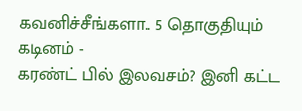கவனிச்சீங்களா.. 5 தொகுதியும் கடினம் -
கரண்ட் பில் இலவசம்? இனி கட்ட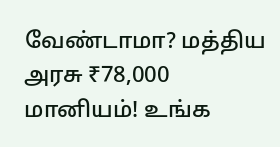வேண்டாமா? மத்திய அரசு ₹78,000 மானியம்! உங்க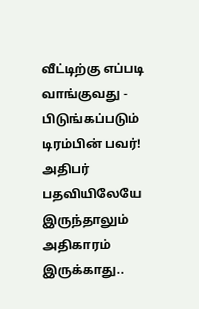வீட்டிற்கு எப்படி வாங்குவது -
பிடுங்கப்படும் டிரம்பின் பவர்! அதிபர் பதவியிலேயே இருந்தாலும் அதிகாரம் இருக்காது..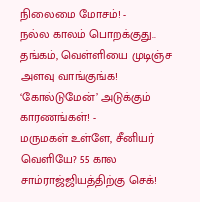நிலைமை மோசம்! -
நல்ல காலம் பொறக்குது.. தங்கம், வெள்ளியை முடிஞ்ச அளவு வாங்குங்க! ‘கோல்டுமேன்’ அடுக்கும் காரணங்கள்! -
மருமகள் உள்ளே, சீனியர் வெளியே? 55 கால சாம்ராஜ்ஜியத்திற்கு செக்!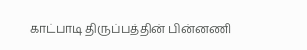காட்பாடி திருப்பத்தின் பின்னணி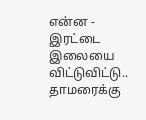என்ன -
இரட்டை இலையை விட்டுவிட்டு.. தாமரைக்கு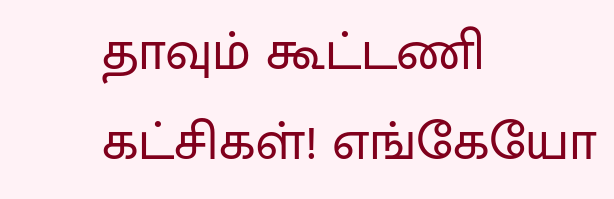தாவும் கூட்டணி கட்சிகள்! எங்கேயோ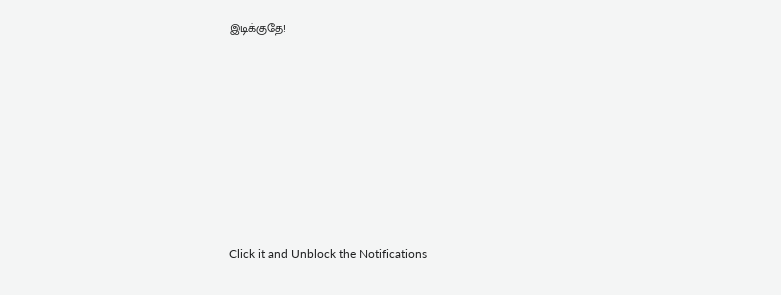இடிக்குதே!












Click it and Unblock the Notifications